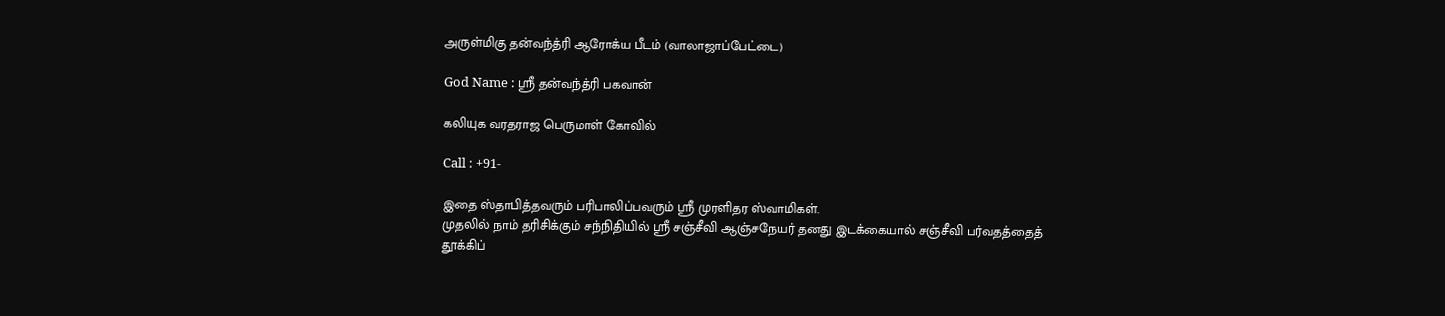அருள்மிகு தன்வந்த்ரி ஆரோக்ய பீடம் (வாலாஜாப்பேட்டை)

God Name : ஸ்ரீ தன்வந்த்ரி பகவான்

கலியுக வரதராஜ பெருமாள் கோவில்

Call : +91-

இதை ஸ்தாபித்தவரும் பரிபாலிப்பவரும் ஸ்ரீ முரளிதர ஸ்வாமிகள்.
முதலில் நாம் தரிசிக்கும் சந்நிதியில் ஸ்ரீ சஞ்சீவி ஆஞ்சநேயர் தனது இடக்கையால் சஞ்சீவி பர்வதத்தைத் தூக்கிப்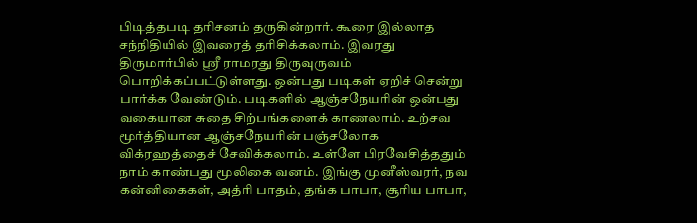பிடித்தபடி தரிசனம் தருகின்றார். கூரை இல்லாத சந்நிதியில் இவரைத் தரிசிக்கலாம். இவரது திருமார்பில் ஸ்ரீ ராமரது திருவுருவம் பொறிக்கப்பட்டுள்ளது. ஒன்பது படிகள் ஏறிச் சென்று பார்க்க வேண்டும். படிகளில் ஆஞ்சநேயரின் ஒன்பது வகையான சுதை சிற்பங்களைக் காணலாம். உற்சவ மூர்த்தியான ஆஞ்சநேயரின் பஞ்சலோக விக்ரஹத்தைச் சேவிக்கலாம். உள்ளே பிரவேசித்ததும் நாம் காண்பது மூலிகை வனம். இங்கு முனீஸ்வரர், நவ கன்னிகைகள், அத்ரி பாதம், தங்க பாபா, சூரிய பாபா,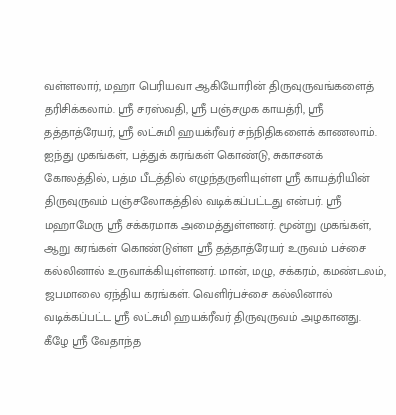வள்ளலார், மஹா பெரியவா ஆகியோரின் திருவுருவங்களைத் தரிசிக்கலாம். ஸ்ரீ சரஸ்வதி, ஸ்ரீ பஞ்சமுக காயத்ரி, ஸ்ரீ தத்தாத்ரேயர், ஸ்ரீ லட்சுமி ஹயக்ரீவர் சந்நிதிகளைக் காணலாம். ஐந்து முகங்கள், பத்துக் கரங்கள் கொண்டு, சுகாசனக் கோலத்தில், பத்ம பீடத்தில் எழுந்தருளியுள்ள ஸ்ரீ காயத்ரியின் திருவுருவம் பஞ்சலோகத்தில் வடிக்கப்பட்டது என்பர். ஸ்ரீ மஹாமேரு ஸ்ரீ சக்கரமாக அமைத்துள்ளனர். மூன்று முகங்கள், ஆறு கரங்கள் கொண்டுள்ள ஸ்ரீ தத்தாத்ரேயர் உருவம் பச்சை கல்லினால் உருவாக்கியுள்ளனர். மான், மழு, சக்கரம், கமண்டலம், ஜபமாலை ஏந்திய கரங்கள். வெளிர்பச்சை கல்லினால் வடிக்கப்பட்ட ஸ்ரீ லட்சுமி ஹயக்ரீவர் திருவுருவம் அழகானது. கீழே ஸ்ரீ வேதாந்த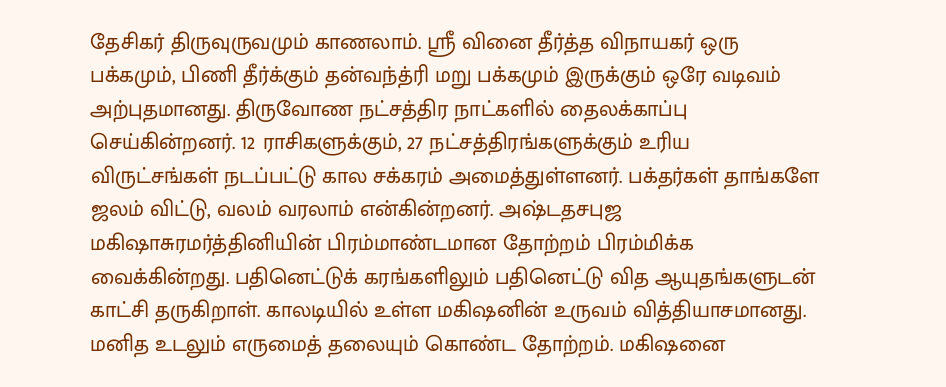தேசிகர் திருவுருவமும் காணலாம். ஸ்ரீ வினை தீர்த்த விநாயகர் ஒரு பக்கமும், பிணி தீர்க்கும் தன்வந்த்ரி மறு பக்கமும் இருக்கும் ஒரே வடிவம் அற்புதமானது. திருவோண நட்சத்திர நாட்களில் தைலக்காப்பு செய்கின்றனர். 12 ராசிகளுக்கும், 27 நட்சத்திரங்களுக்கும் உரிய விருட்சங்கள் நடப்பட்டு கால சக்கரம் அமைத்துள்ளனர். பக்தர்கள் தாங்களே ஜலம் விட்டு, வலம் வரலாம் என்கின்றனர். அஷ்டதசபுஜ மகிஷாசுரமர்த்தினியின் பிரம்மாண்டமான தோற்றம் பிரம்மிக்க வைக்கின்றது. பதினெட்டுக் கரங்களிலும் பதினெட்டு வித ஆயுதங்களுடன் காட்சி தருகிறாள். காலடியில் உள்ள மகிஷனின் உருவம் வித்தியாசமானது. மனித உடலும் எருமைத் தலையும் கொண்ட தோற்றம். மகிஷனை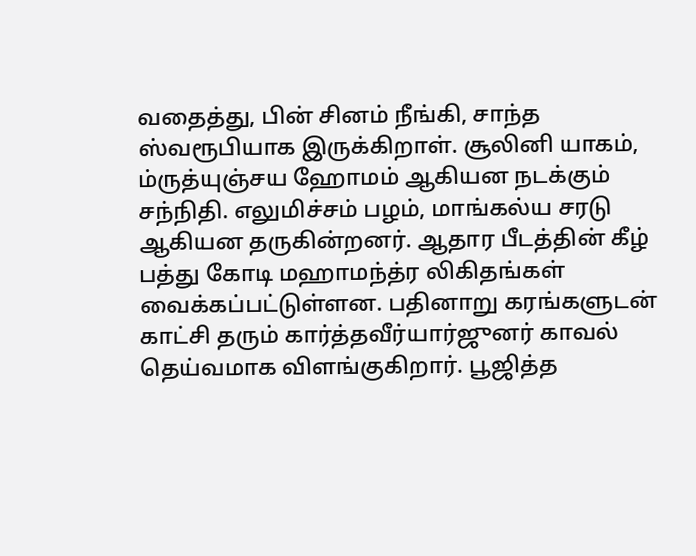வதைத்து, பின் சினம் நீங்கி, சாந்த ஸ்வரூபியாக இருக்கிறாள். சூலினி யாகம், ம்ருத்யுஞ்சய ஹோமம் ஆகியன நடக்கும் சந்நிதி. எலுமிச்சம் பழம், மாங்கல்ய சரடு ஆகியன தருகின்றனர். ஆதார பீடத்தின் கீழ் பத்து கோடி மஹாமந்த்ர லிகிதங்கள் வைக்கப்பட்டுள்ளன. பதினாறு கரங்களுடன் காட்சி தரும் கார்த்தவீர்யார்ஜுனர் காவல் தெய்வமாக விளங்குகிறார். பூஜித்த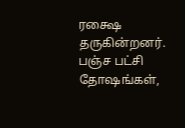ரக்ஷை தருகின்றனர். பஞ்ச பட்சி தோஷங்கள்,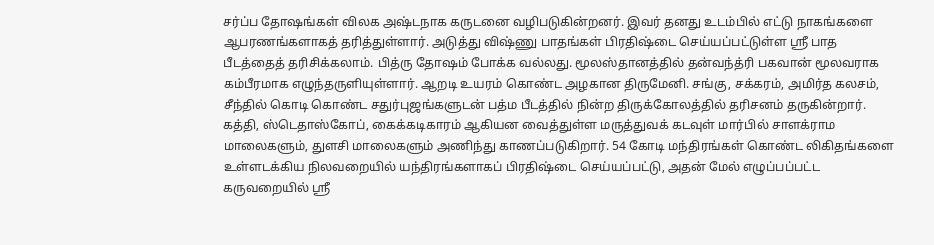சர்ப்ப தோஷங்கள் விலக அஷ்டநாக கருடனை வழிபடுகின்றனர். இவர் தனது உடம்பில் எட்டு நாகங்களை ஆபரணங்களாகத் தரித்துள்ளார். அடுத்து விஷ்ணு பாதங்கள் பிரதிஷ்டை செய்யப்பட்டுள்ள ஸ்ரீ பாத பீடத்தைத் தரிசிக்கலாம். பித்ரு தோஷம் போக்க வல்லது. மூலஸ்தானத்தில் தன்வந்த்ரி பகவான் மூலவராக கம்பீரமாக எழுந்தருளியுள்ளார். ஆறடி உயரம் கொண்ட அழகான திருமேனி. சங்கு, சக்கரம், அமிர்த கலசம், சீந்தில் கொடி கொண்ட சதுர்புஜங்களுடன் பத்ம பீடத்தில் நின்ற திருக்கோலத்தில் தரிசனம் தருகின்றார். கத்தி, ஸ்டெதாஸ்கோப், கைக்கடிகாரம் ஆகியன வைத்துள்ள மருத்துவக் கடவுள் மார்பில் சாளக்ராம மாலைகளும், துளசி மாலைகளும் அணிந்து காணப்படுகிறார். 54 கோடி மந்திரங்கள் கொண்ட லிகிதங்களை உள்ளடக்கிய நிலவறையில் யந்திரங்களாகப் பிரதிஷ்டை செய்யப்பட்டு, அதன் மேல் எழுப்பப்பட்ட கருவறையில் ஸ்ரீ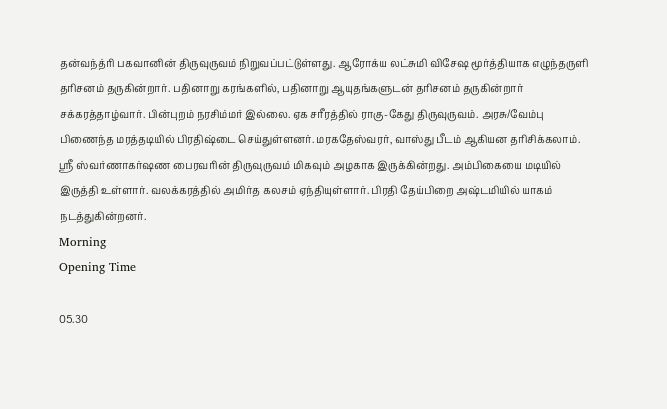தன்வந்த்ரி பகவானின் திருவுருவம் நிறுவப்பட்டுள்ளது. ஆரோக்ய லட்சுமி விசேஷ மூர்த்தியாக எழுந்தருளி தரிசனம் தருகின்றார். பதினாறு கரங்களில், பதினாறு ஆயுதங்களுடன் தரிசனம் தருகின்றார் சக்கரத்தாழ்வார். பின்புறம் நரசிம்மர் இல்லை. ஏக சரீரத்தில் ராகு-கேது திருவுருவம். அரசு/வேம்பு பிணைந்த மரத்தடியில் பிரதிஷ்டை செய்துள்ளனர். மரகதேஸ்வரர், வாஸ்து பீடம் ஆகியன தரிசிக்கலாம். ஸ்ரீ ஸ்வர்ணாகர்ஷண பைரவரின் திருவுருவம் மிகவும் அழகாக இருக்கின்றது. அம்பிகையை மடியில் இருத்தி உள்ளார். வலக்கரத்தில் அமிர்த கலசம் ஏந்தியுள்ளார். பிரதி தேய்பிறை அஷ்டமியில் யாகம் நடத்துகின்றனர்.
Morning
Opening Time

05.30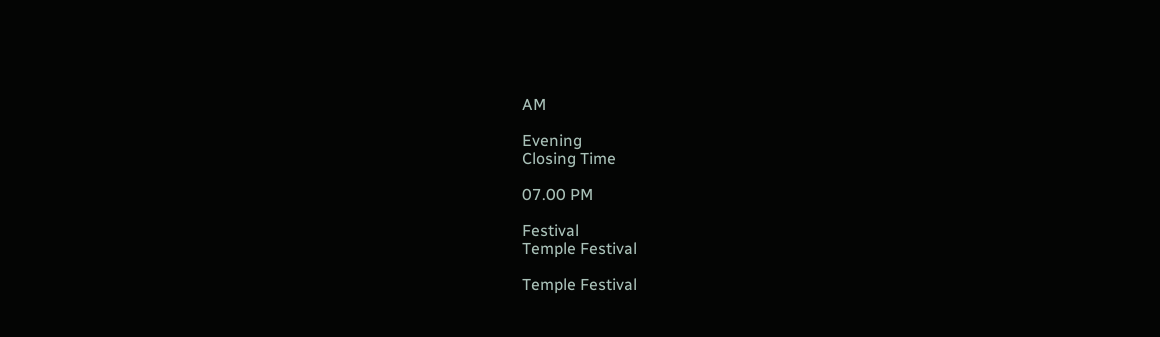AM

Evening
Closing Time

07.00 PM

Festival
Temple Festival

Temple Festival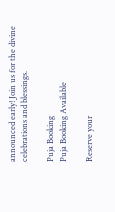announced early! Join us for the divine celebrations and blessings.

Puja Booking
Puja Booking Available

Reserve your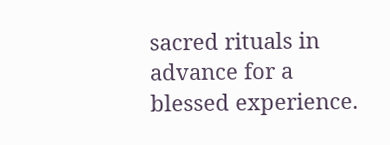sacred rituals in advance for a blessed experience.